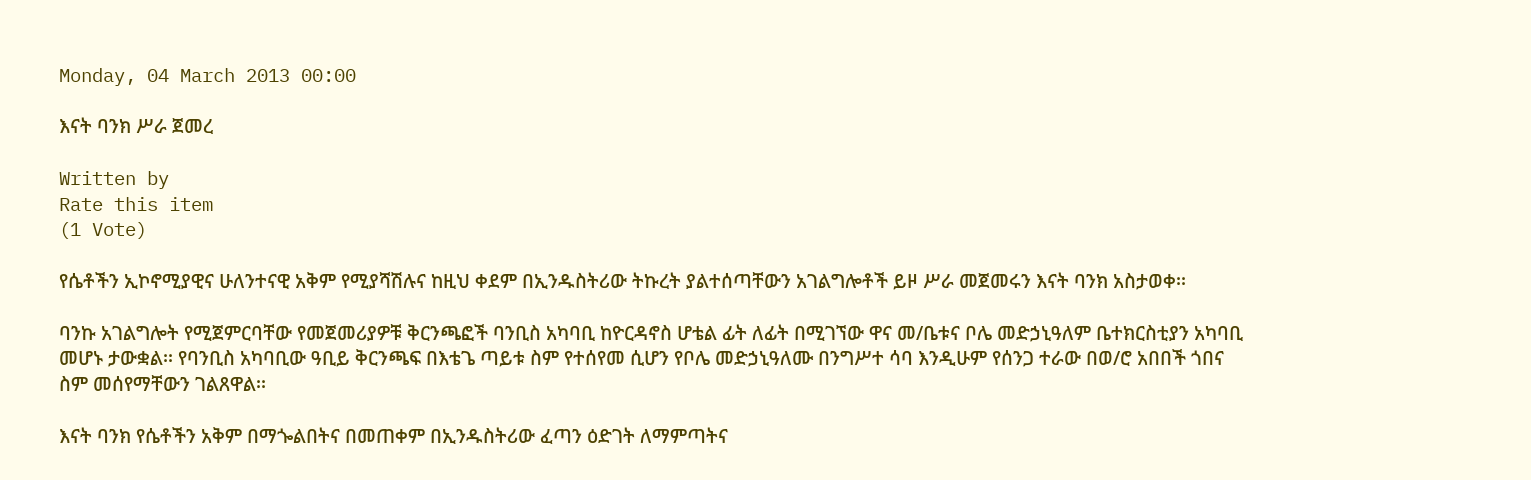Monday, 04 March 2013 00:00

እናት ባንክ ሥራ ጀመረ

Written by
Rate this item
(1 Vote)

የሴቶችን ኢኮኖሚያዊና ሁለንተናዊ አቅም የሚያሻሽሉና ከዚህ ቀደም በኢንዱስትሪው ትኩረት ያልተሰጣቸውን አገልግሎቶች ይዞ ሥራ መጀመሩን እናት ባንክ አስታወቀ፡፡

ባንኩ አገልግሎት የሚጀምርባቸው የመጀመሪያዎቹ ቅርንጫፎች ባንቢስ አካባቢ ከዮርዳኖስ ሆቴል ፊት ለፊት በሚገኘው ዋና መ/ቤቱና ቦሌ መድኃኒዓለም ቤተክርስቲያን አካባቢ መሆኑ ታውቋል፡፡ የባንቢስ አካባቢው ዓቢይ ቅርንጫፍ በእቴጌ ጣይቱ ስም የተሰየመ ሲሆን የቦሌ መድኃኒዓለሙ በንግሥተ ሳባ እንዲሁም የሰንጋ ተራው በወ/ሮ አበበች ጎበና ስም መሰየማቸውን ገልጸዋል፡፡

እናት ባንክ የሴቶችን አቅም በማጐልበትና በመጠቀም በኢንዱስትሪው ፈጣን ዕድገት ለማምጣትና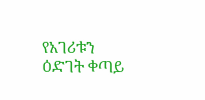የአገሪቱን ዕድገት ቀጣይ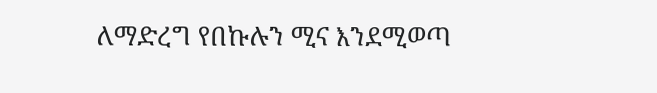ለማድረግ የበኩሉን ሚና እንደሚወጣ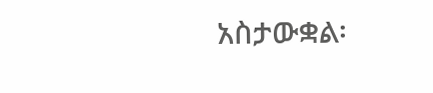አስታውቋል፡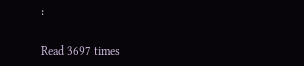፡

Read 3697 times